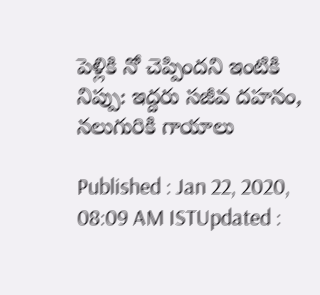పెళ్లికి నో చెప్పిందని ఇంటికి నిప్పు: ఇద్దరు సజీవ దహనం, నలుగురికి గాయాలు

Published : Jan 22, 2020, 08:09 AM ISTUpdated :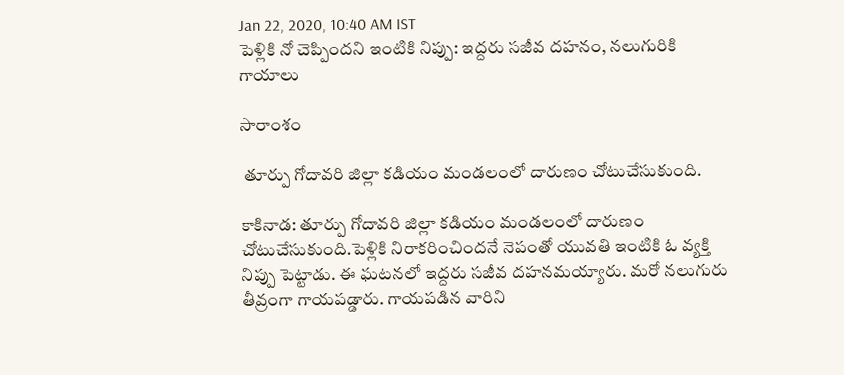Jan 22, 2020, 10:40 AM IST
పెళ్లికి నో చెప్పిందని ఇంటికి నిప్పు: ఇద్దరు సజీవ దహనం, నలుగురికి గాయాలు

సారాంశం

 తూర్పు గోదావరి జిల్లా కడియం మండలంలో దారుణం చోటుచేసుకుంది.

కాకినాడ: తూర్పు గోదావరి జిల్లా కడియం మండలంలో దారుణం చోటుచేసుకుంది.పెళ్లికి నిరాకరించిందనే నెపంతో యువతి ఇంటికి ఓ వ్యక్తి నిప్పు పెట్టాడు. ఈ ఘటనలో ఇద్దరు సజీవ దహనమయ్యారు. మరో నలుగురు తీవ్రంగా గాయపడ్డారు. గాయపడిన వారిని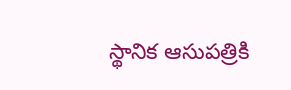స్థానిక ఆసుపత్రికి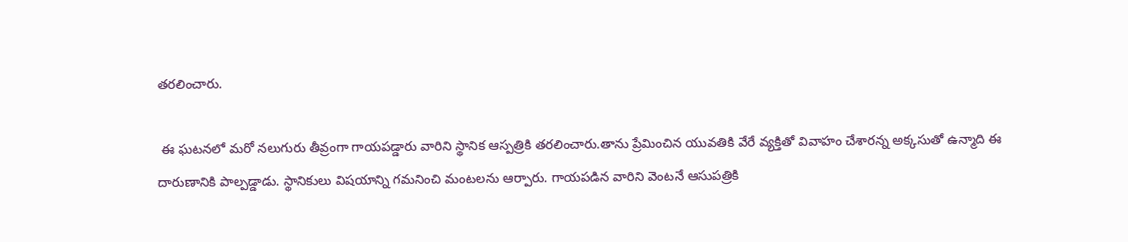తరలించారు.

 ఈ ఘటనలో మరో నలుగురు తీవ్రంగా గాయపడ్డారు వారిని స్థానిక ఆస్పత్రికి తరలించారు.తాను ప్రేమించిన యువతికి వేరే వ్యక్తితో వివాహం చేశారన్న అక్కసుతో ఉన్మాది ఈ దారుణానికి పాల్పడ్డాడు. స్థానికులు విషయాన్ని గమనించి మంటలను ఆర్పారు. గాయపడిన వారిని వెంటనే ఆసుపత్రికి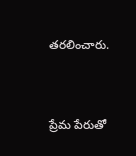తరలించారు.


ప్రేమ పేరుతో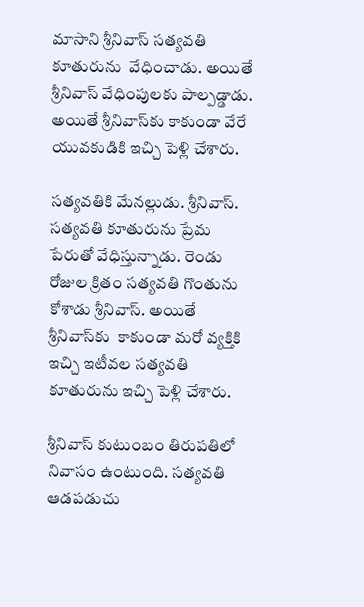మాసాని శ్రీనివాస్ సత్యవతి కూతురును  వేధించాడు. అయితే శ్రీనివాస్ వేధింపులకు పాల్పడ్డాడు. అయితే శ్రీనివాస్‌కు కాకుండా వేరే యువకుడికి ఇచ్చి పెళ్లి చేశారు.

సత్యవతికి మేనల్లుడు. శ్రీనివాస్. సత్యవతి కూతురును ప్రేమ పేరుతో వేధిస్తున్నాడు. రెండు రోజుల క్రితం సత్యవతి గొంతును కోశాడు శ్రీనివాస్. అయితే శ్రీనివాస్‌కు  కాకుండా మరో వ్యక్తికి ఇచ్చి ఇటీవల సత్యవతి కూతురును ఇచ్చి పెళ్లి చేశారు.

శ్రీనివాస్ కుటుంబం తిరుపతిలో నివాసం ఉంటుంది. సత్యవతి ఆడపడుచు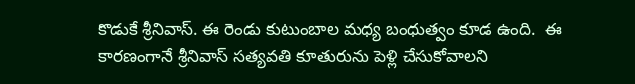కొడుకే శ్రీనివాస్. ఈ రెండు కుటుంబాల మధ్య బంధుత్వం కూడ ఉంది.  ఈ కారణంగానే శ్రీనివాస్ సత్యవతి కూతురును పెళ్లి చేసుకోవాలని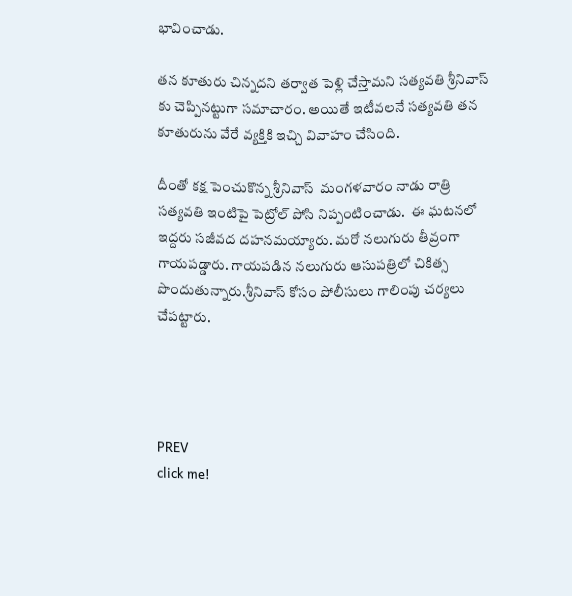భావించాడు.

తన కూతురు చిన్నదని తర్వాత పెళ్లి చేస్తామని సత్యవతి శ్రీనివాస్ కు చెప్పినట్టుగా సమాచారం. అయితే ఇటీవలనే సత్యవతి తన కూతురును వేరే వ్యక్తికి ఇచ్చి వివాహం చేసింది.

దీంతో కక్ష పెంచుకొన్న శ్రీనివాస్  మంగళవారం నాడు రాత్రి  సత్యవతి ఇంటిపై పెట్రోల్ పోసి నిప్పంటించాడు.  ఈ ఘటనలో   ఇద్దరు సజీవద దహనమయ్యారు. మరో నలుగురు తీవ్రంగా గాయపడ్డారు. గాయపడిన నలుగురు ఆసుపత్రిలో చికిత్స పొందుతున్నారు.శ్రీనివాస్ కోసం పోలీసులు గాలింపు చర్యలు చేపట్టారు.




PREV
click me!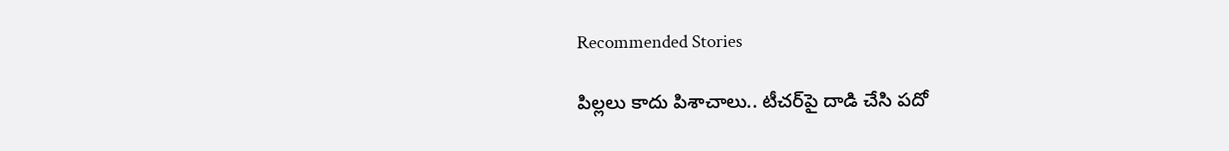Recommended Stories

పిల్ల‌లు కాదు పిశాచాలు.. టీచ‌ర్‌పై దాడి చేసి ప‌దో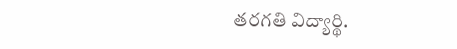త‌ర‌గ‌తి విద్యార్థి.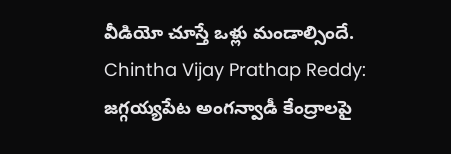వీడియో చూస్తే ఒళ్లు మండాల్సిందే.
Chintha Vijay Prathap Reddy: జగ్గయ్యపేట అంగన్వాడీ కేంద్రాలపై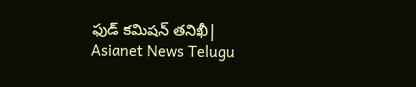ఫుడ్ కమిషన్ తనిఖీ| Asianet News Telugu